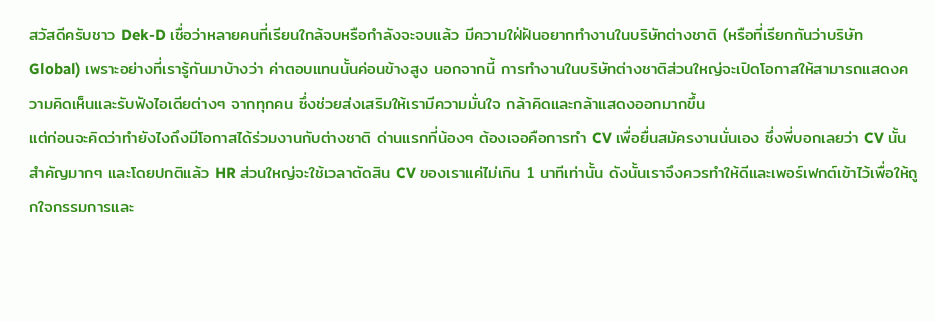สวัสดีครับชาว Dek-D เชื่อว่าหลายคนที่เรียนใกล้จบหรือกำลังจะจบแล้ว มีความใฝ่ฝันอยากทำงานในบริษัทต่างชาติ (หรือที่เรียกกันว่าบริษัท Global) เพราะอย่างที่เรารู้กันมาบ้างว่า ค่าตอบแทนนั้นค่อนข้างสูง นอกจากนี้ การทำงานในบริษัทต่างชาติส่วนใหญ่จะเปิดโอกาสให้สามารถแสดงความคิดเห็นและรับฟังไอเดียต่างๆ จากทุกคน ซึ่งช่วยส่งเสริมให้เรามีความมั่นใจ กล้าคิดและกล้าแสดงออกมากขึ้น
แต่ก่อนจะคิดว่าทำยังไงถึงมีโอกาสได้ร่วมงานกับต่างชาติ ด่านแรกที่น้องๆ ต้องเจอคือการทำ CV เพื่อยื่นสมัครงานนั่นเอง ซึ่งพี่บอกเลยว่า CV นั้นสำคัญมากๆ และโดยปกติแล้ว HR ส่วนใหญ่จะใช้เวลาตัดสิน CV ของเราแค่ไม่เกิน 1 นาทีเท่านั้น ดังนั้นเราจึงควรทำให้ดีและเพอร์เฟกต์เข้าไว้เพื่อให้ถูกใจกรรมการและ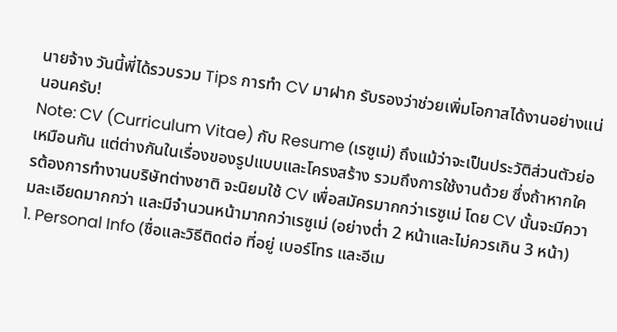นายจ้าง วันนี้พี่ได้รวบรวม Tips การทำ CV มาฝาก รับรองว่าช่วยเพิ่มโอกาสได้งานอย่างแน่นอนครับ!
Note: CV (Curriculum Vitae) กับ Resume (เรซูเม่) ถึงแม้ว่าจะเป็นประวัติส่วนตัวย่อเหมือนกัน แต่ต่างกันในเรื่องของรูปแบบและโครงสร้าง รวมถึงการใช้งานด้วย ซึ่งถ้าหากใครต้องการทำงานบริษัทต่างชาติ จะนิยมใช้ CV เพื่อสมัครมากกว่าเรซูเม่ โดย CV นั้นจะมีความละเอียดมากกว่า และมีจำนวนหน้ามากกว่าเรซูเม่ (อย่างต่ำ 2 หน้าและไม่ควรเกิน 3 หน้า)
1. Personal Info (ชื่อและวิธีติดต่อ ที่อยู่ เบอร์โทร และอีเม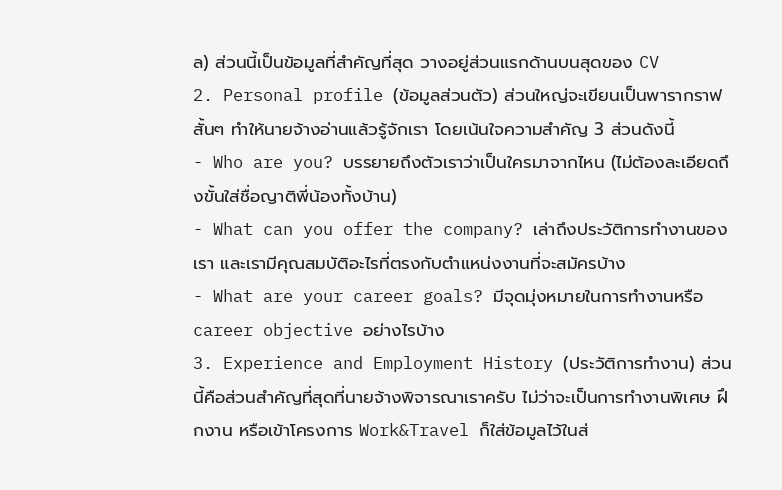ล) ส่วนนี้เป็นข้อมูลที่สำคัญที่สุด วางอยู่ส่วนแรกด้านบนสุดของ CV
2. Personal profile (ข้อมูลส่วนตัว) ส่วนใหญ่จะเขียนเป็นพารากราฟสั้นๆ ทำให้นายจ้างอ่านแล้วรู้จักเรา โดยเน้นใจความสำคัญ 3 ส่วนดังนี้
- Who are you? บรรยายถึงตัวเราว่าเป็นใครมาจากไหน (ไม่ต้องละเอียดถึงขั้นใส่ชื่อญาติพี่น้องทั้งบ้าน)
- What can you offer the company? เล่าถึงประวัติการทำงานของเรา และเรามีคุณสมบัติอะไรที่ตรงกับตำแหน่งงานที่จะสมัครบ้าง
- What are your career goals? มีจุดมุ่งหมายในการทำงานหรือ career objective อย่างไรบ้าง
3. Experience and Employment History (ประวัติการทำงาน) ส่วนนี้คือส่วนสำคัญที่สุดที่นายจ้างพิจารณาเราครับ ไม่ว่าจะเป็นการทำงานพิเศษ ฝึกงาน หรือเข้าโครงการ Work&Travel ก็ใส่ข้อมูลไว้ในส่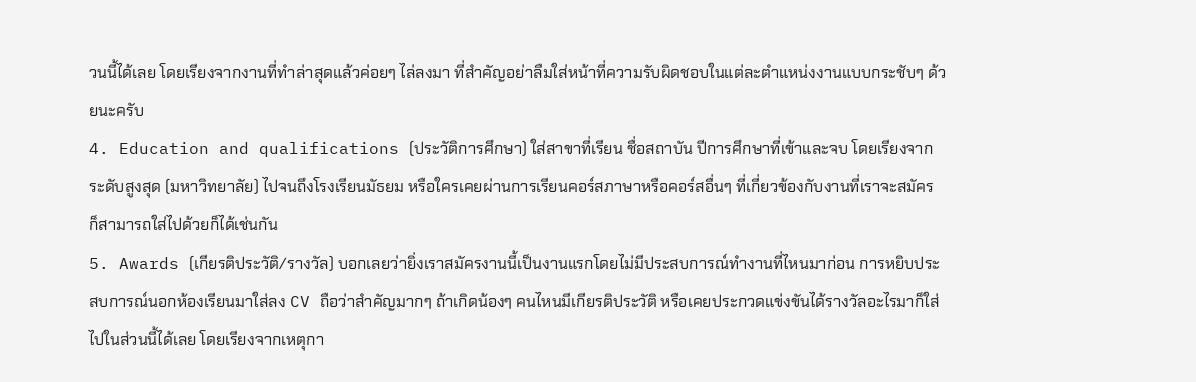วนนี้ได้เลย โดยเรียงจากงานที่ทำล่าสุดแล้วค่อยๆ ไล่ลงมา ที่สำคัญอย่าลืมใส่หน้าที่ความรับผิดชอบในแต่ละตำแหน่งงานแบบกระชับๆ ด้วยนะครับ
4. Education and qualifications (ประวัติการศึกษา) ใส่สาขาที่เรียน ชื่อสถาบัน ปีการศึกษาที่เข้าและจบ โดยเรียงจากระดับสูงสุด (มหาวิทยาลัย) ไปจนถึงโรงเรียนมัธยม หรือใครเคยผ่านการเรียนคอร์สภาษาหรือคอร์สอื่นๆ ที่เกี่ยวข้องกับงานที่เราจะสมัคร ก็สามารถใส่ไปด้วยก็ได้เช่นกัน
5. Awards (เกียรติประวัติ/รางวัล) บอกเลยว่ายิ่งเราสมัครงานนี้เป็นงานแรกโดยไม่มีประสบการณ์ทำงานที่ไหนมาก่อน การหยิบประสบการณ์นอกห้องเรียนมาใส่ลง CV ถือว่าสำคัญมากๆ ถ้าเกิดน้องๆ คนไหนมีเกียรติประวัติ หรือเคยประกวดแข่งขันได้รางวัลอะไรมาก็ใส่ไปในส่วนนี้ได้เลย โดยเรียงจากเหตุกา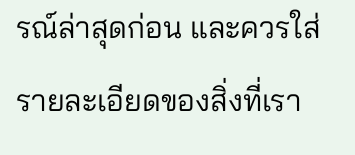รณ์ล่าสุดก่อน และควรใส่รายละเอียดของสิ่งที่เรา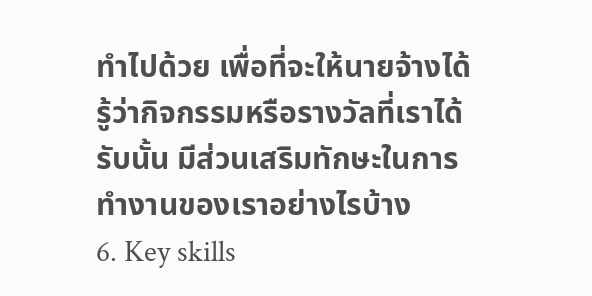ทำไปด้วย เพื่อที่จะให้นายจ้างได้รู้ว่ากิจกรรมหรือรางวัลที่เราได้รับนั้น มีส่วนเสริมทักษะในการทำงานของเราอย่างไรบ้าง
6. Key skills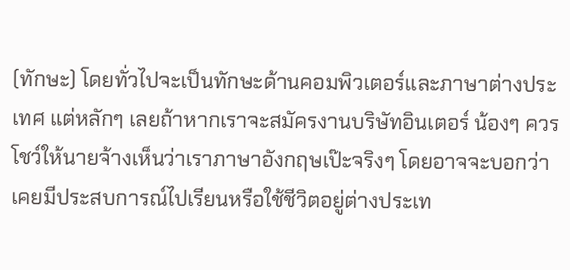(ทักษะ) โดยทั่วไปจะเป็นทักษะด้านคอมพิวเตอร์และภาษาต่างประเทศ แต่หลักๆ เลยถ้าหากเราจะสมัครงานบริษัทอินเตอร์ น้องๆ ควรโชว์ให้นายจ้างเห็นว่าเราภาษาอังกฤษเป๊ะจริงๆ โดยอาจจะบอกว่าเคยมีประสบการณ์ไปเรียนหรือใช้ชีวิตอยู่ต่างประเท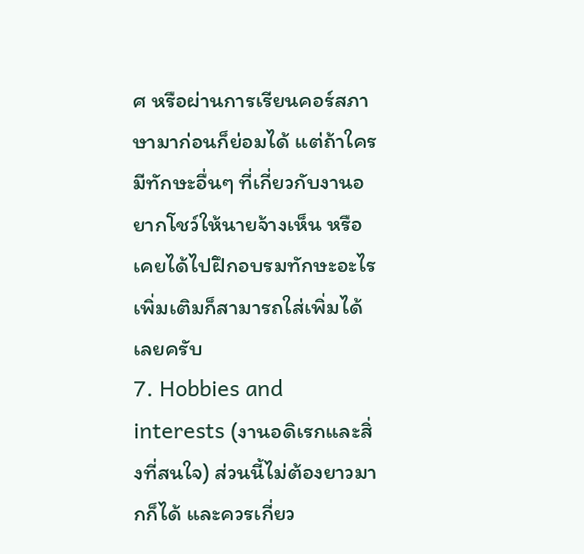ศ หรือผ่านการเรียนคอร์สภาษามาก่อนก็ย่อมได้ แต่ถ้าใครมีทักษะอื่นๆ ที่เกี่ยวกับงานอยากโชว์ให้นายจ้างเห็น หรือเคยได้ไปฝึกอบรมทักษะอะไรเพิ่มเติมก็สามารถใส่เพิ่มได้เลยครับ
7. Hobbies and interests (งานอดิเรกและสิ่งที่สนใจ) ส่วนนี้ไม่ต้องยาวมากก็ได้ และควรเกี่ยว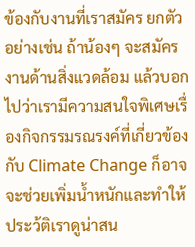ข้องกับงานที่เราสมัคร ยกตัวอย่างเช่น ถ้าน้องๆ จะสมัครงานด้านสิ่งแวดล้อม แล้วบอกไปว่าเรามีความสนใจพิเศษเรื่องกิจกรรมรณรงค์ที่เกี่ยวข้องกับ Climate Change ก็อาจจะช่วยเพิ่มน้ำหนักและทำให้ประว้ติเราดูน่าสน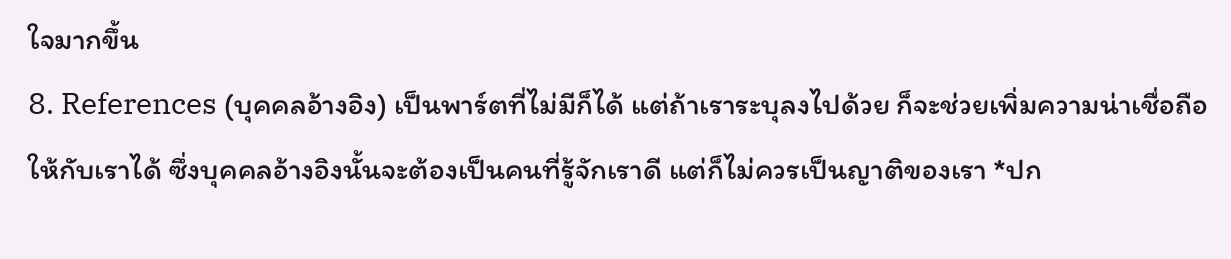ใจมากขึ้น
8. References (บุคคลอ้างอิง) เป็นพาร์ตที่ไม่มีก็ได้ แต่ถ้าเราระบุลงไปด้วย ก็จะช่วยเพิ่มความน่าเชื่อถือให้กับเราได้ ซึ่งบุคคลอ้างอิงนั้นจะต้องเป็นคนที่รู้จักเราดี แต่ก็ไม่ควรเป็นญาติของเรา *ปก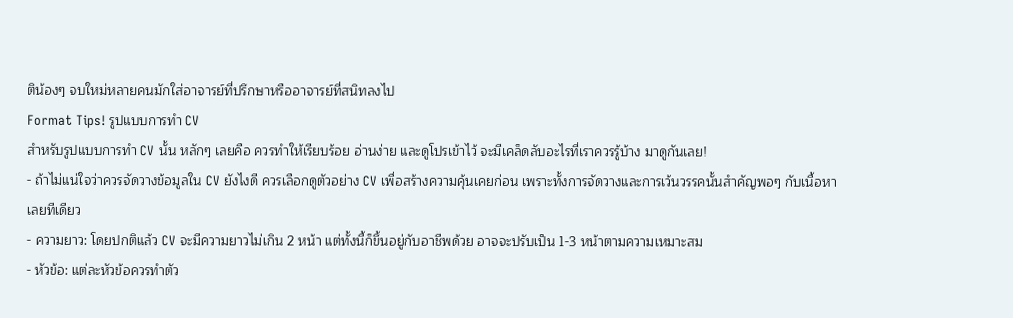ติน้องๆ จบใหม่หลายคนมักใส่อาจารย์ที่ปรึกษาหรืออาจารย์ที่สนิทลงไป
Format Tips! รูปแบบการทำ CV
สำหรับรูปแบบการทำ CV นั้น หลักๆ เลยคือ ควรทำให้เรียบร้อย อ่านง่าย และดูโปรเข้าไว้ จะมีเคล็ดลับอะไรที่เราควรรู้บ้าง มาดูกันเลย!
- ถ้าไม่แน่ใจว่าควรจัดวางข้อมูลใน CV ยังไงดี ควรเลือกดูตัวอย่าง CV เพื่อสร้างความคุ้นเคยก่อน เพราะทั้งการจัดวางและการเว้นวรรคนั้นสำคัญพอๆ กับเนื้อหาเลยทีเดียว
- ความยาว: โดยปกติแล้ว CV จะมีความยาวไม่เกิน 2 หน้า แต่ทั้งนี้ก็ขึ้นอยู่กับอาชีพด้วย อาจจะปรับเป็น 1-3 หน้าตามความเหมาะสม
- หัวข้อ: แต่ละหัวข้อควรทำตัว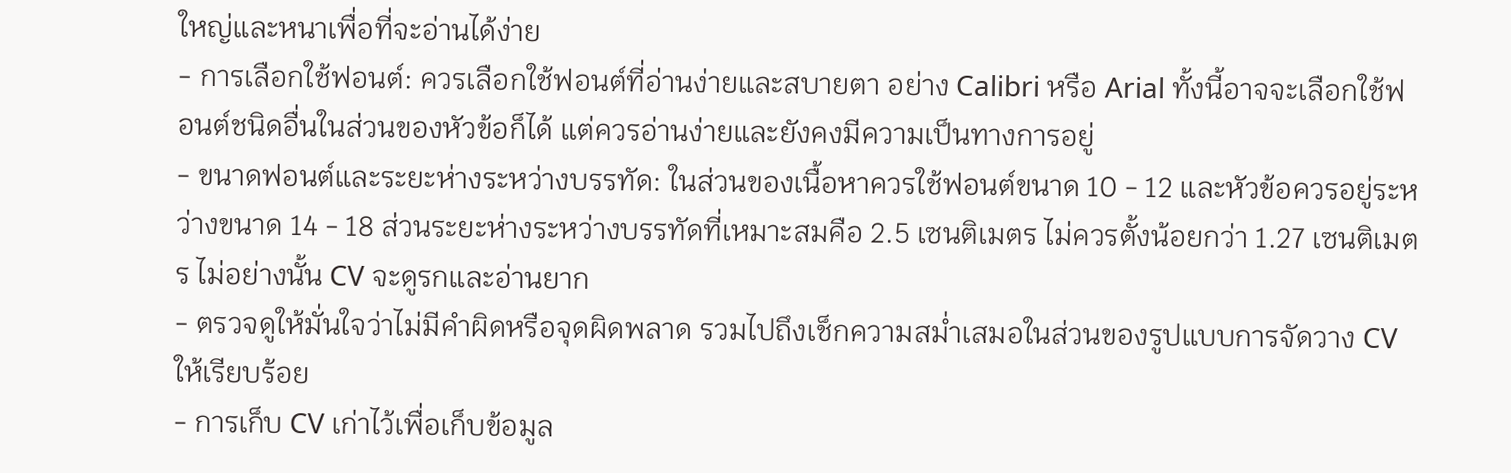ใหญ่และหนาเพื่อที่จะอ่านได้ง่าย
- การเลือกใช้ฟอนต์: ควรเลือกใช้ฟอนต์ที่อ่านง่ายและสบายตา อย่าง Calibri หรือ Arial ทั้งนี้อาจจะเลือกใช้ฟอนต์ชนิดอื่นในส่วนของหัวข้อก็ได้ แต่ควรอ่านง่ายและยังคงมีความเป็นทางการอยู่
- ขนาดฟอนต์และระยะห่างระหว่างบรรทัด: ในส่วนของเนื้อหาควรใช้ฟอนต์ขนาด 10 - 12 และหัวข้อควรอยู่ระหว่างขนาด 14 - 18 ส่วนระยะห่างระหว่างบรรทัดที่เหมาะสมคือ 2.5 เซนติเมตร ไม่ควรตั้งน้อยกว่า 1.27 เซนติเมตร ไม่อย่างนั้น CV จะดูรกและอ่านยาก
- ตรวจดูให้มั่นใจว่าไม่มีคำผิดหรือจุดผิดพลาด รวมไปถึงเช็กความสม่ำเสมอในส่วนของรูปแบบการจัดวาง CV ให้เรียบร้อย
- การเก็บ CV เก่าไว้เพื่อเก็บข้อมูล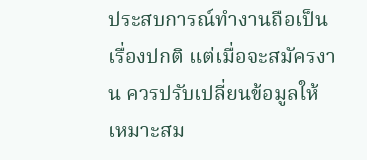ประสบการณ์ทำงานถือเป็นเรื่องปกติ แต่เมื่อจะสมัครงาน ควรปรับเปลี่ยนข้อมูลให้เหมาะสม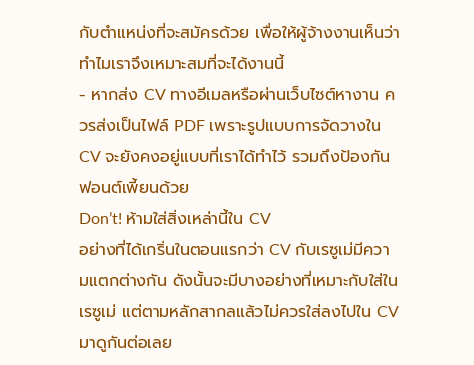กับตำแหน่งที่จะสมัครด้วย เพื่อให้ผู้จ้างงานเห็นว่าทำไมเราจึงเหมาะสมที่จะได้งานนี้
- หากส่ง CV ทางอีเมลหรือผ่านเว็บไซต์หางาน ควรส่งเป็นไฟล์ PDF เพราะรูปแบบการจัดวางใน CV จะยังคงอยู่แบบที่เราได้ทำไว้ รวมถึงป้องกันฟอนต์เพี้ยนด้วย
Don’t! ห้ามใส่สิ่งเหล่านี้ใน CV
อย่างที่ได้เกริ่นในตอนแรกว่า CV กับเรซูเม่มีความแตกต่างกัน ดังนั้นจะมีบางอย่างที่เหมาะกับใส่ในเรซูเม่ แต่ตามหลักสากลแล้วไม่ควรใส่ลงไปใน CV มาดูกันต่อเลย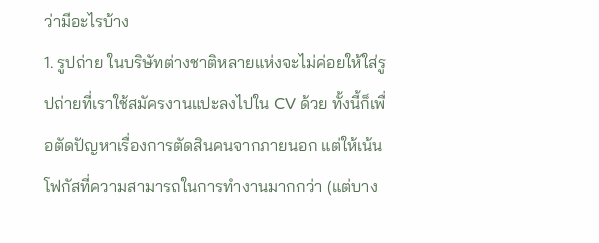ว่ามีอะไรบ้าง
1. รูปถ่าย ในบริษัทต่างชาติหลายแห่งจะไม่ค่อยให้ใส่รูปถ่ายที่เราใช้สมัครงานแปะลงไปใน CV ด้วย ทั้งนี้ก็เพื่อตัดปัญหาเรื่องการตัดสินคนจากภายนอก แต่ให้เน้นโฟกัสที่ความสามารถในการทำงานมากกว่า (แต่บาง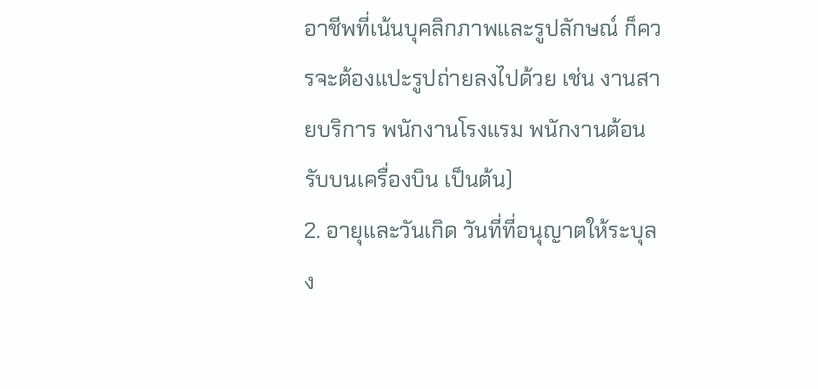อาชีพที่เน้นบุคลิกภาพและรูปลักษณ์ ก็ควรจะต้องแปะรูปถ่ายลงไปด้วย เช่น งานสายบริการ พนักงานโรงแรม พนักงานต้อนรับบนเครื่องบิน เป็นต้น)
2. อายุและวันเกิด วันที่ที่อนุญาตให้ระบุลง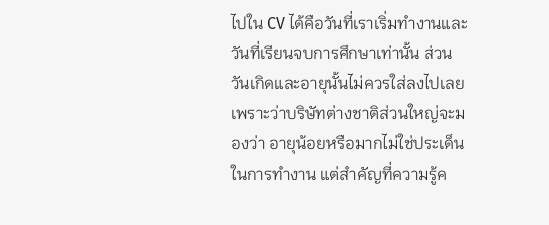ไปใน CV ได้คือวันที่เราเริ่มทำงานและวันที่เรียนจบการศึกษาเท่านั้น ส่วนวันเกิดและอายุนั้นไม่ควรใส่ลงไปเลย เพราะว่าบริษัทต่างชาติส่วนใหญ่จะมองว่า อายุน้อยหรือมากไม่ใช่ประเด็นในการทำงาน แต่สำคัญที่ความรู้ค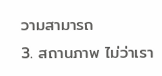วามสามารถ
3. สถานภาพ ไม่ว่าเรา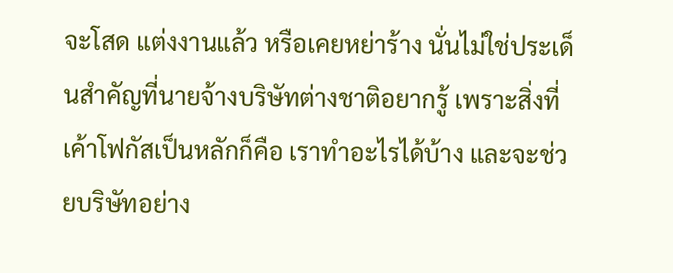จะโสด แต่งงานแล้ว หรือเคยหย่าร้าง นั่นไม่ใช่ประเด็นสำคัญที่นายจ้างบริษัทต่างชาติอยากรู้ เพราะสิ่งที่เค้าโฟกัสเป็นหลักก็คือ เราทำอะไรได้บ้าง และจะช่วยบริษัทอย่าง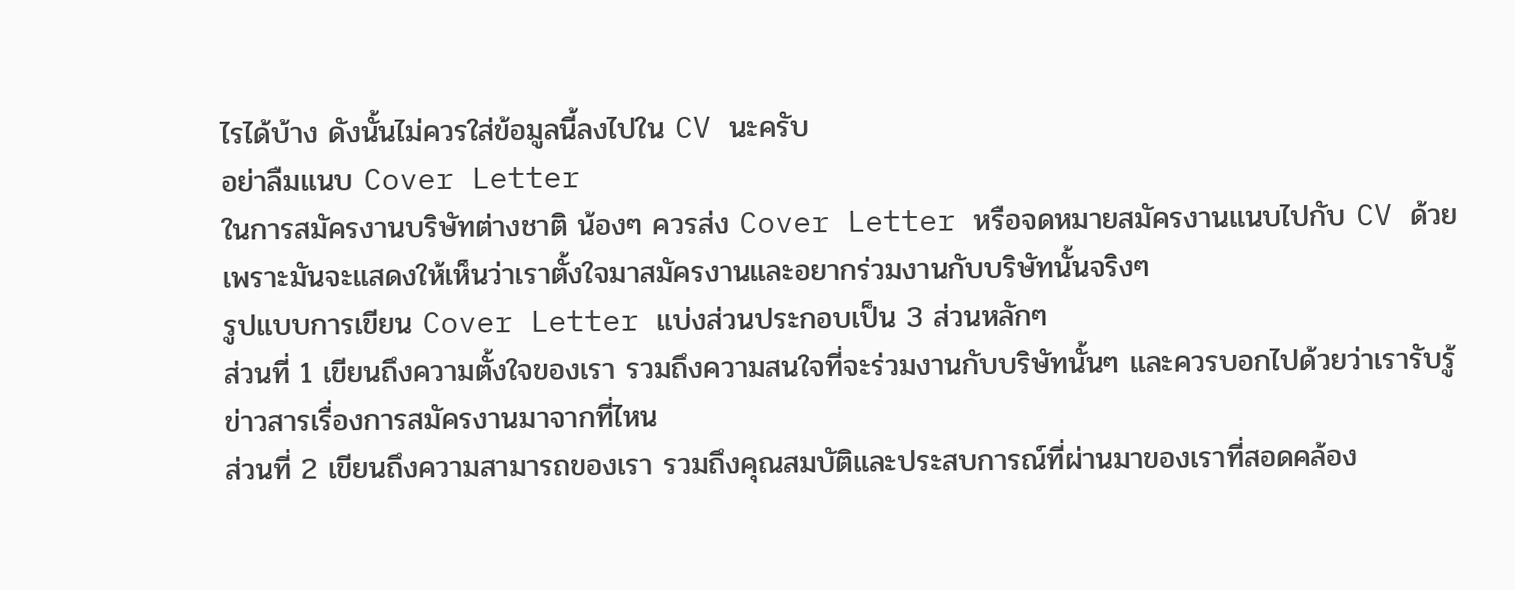ไรได้บ้าง ดังนั้นไม่ควรใส่ข้อมูลนี้ลงไปใน CV นะครับ
อย่าลืมแนบ Cover Letter
ในการสมัครงานบริษัทต่างชาติ น้องๆ ควรส่ง Cover Letter หรือจดหมายสมัครงานแนบไปกับ CV ด้วย เพราะมันจะแสดงให้เห็นว่าเราตั้งใจมาสมัครงานและอยากร่วมงานกับบริษัทนั้นจริงๆ
รูปแบบการเขียน Cover Letter แบ่งส่วนประกอบเป็น 3 ส่วนหลักๆ
ส่วนที่ 1 เขียนถึงความตั้งใจของเรา รวมถึงความสนใจที่จะร่วมงานกับบริษัทนั้นๆ และควรบอกไปด้วยว่าเรารับรู้ข่าวสารเรื่องการสมัครงานมาจากที่ไหน
ส่วนที่ 2 เขียนถึงความสามารถของเรา รวมถึงคุณสมบัติและประสบการณ์ที่ผ่านมาของเราที่สอดคล้อง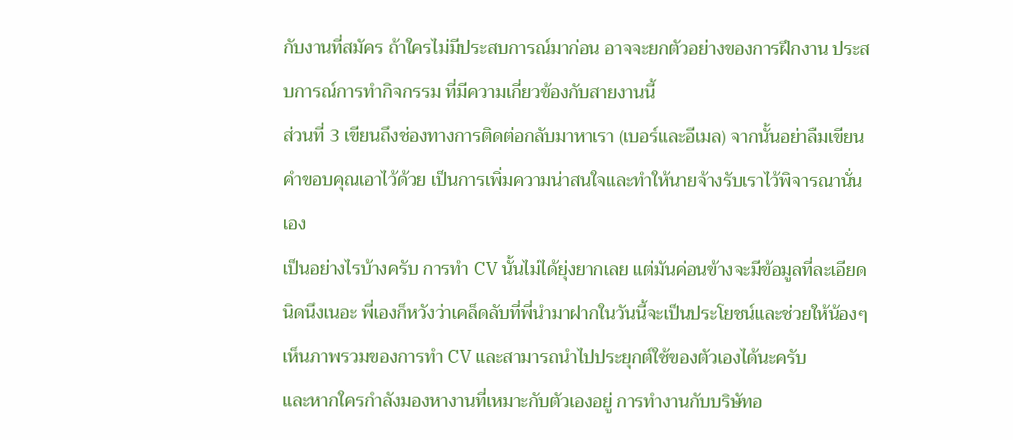กับงานที่สมัคร ถ้าใครไม่มีประสบการณ์มาก่อน อาจจะยกตัวอย่างของการฝึกงาน ประสบการณ์การทำกิจกรรม ที่มีความเกี่ยวข้องกับสายงานนี้
ส่วนที่ 3 เขียนถึงช่องทางการติดต่อกลับมาหาเรา (เบอร์และอีเมล) จากนั้นอย่าลืมเขียนคำขอบคุณเอาไว้ด้วย เป็นการเพิ่มความน่าสนใจและทำให้นายจ้างรับเราไว้พิจารณานั่นเอง
เป็นอย่างไรบ้างครับ การทำ CV นั้นไม่ได้ยุ่งยากเลย แต่มันค่อนข้างจะมีข้อมูลที่ละเอียดนิดนึงเนอะ พี่เองก็หวังว่าเคล็ดลับที่พี่นำมาฝากในวันนี้จะเป็นประโยชน์และช่วยให้น้องๆ เห็นภาพรวมของการทำ CV และสามารถนำไปประยุกต์ใช้ของตัวเองได้นะครับ
และหากใครกำลังมองหางานที่เหมาะกับตัวเองอยู่ การทำงานกับบริษัทอ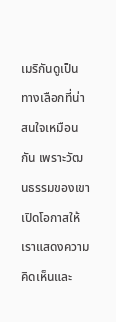เมริกันดูเป็นทางเลือกที่น่าสนใจเหมือนกัน เพราะวัฒนธรรมของเขาเปิดโอกาสให้เราแสดงความคิดเห็นและ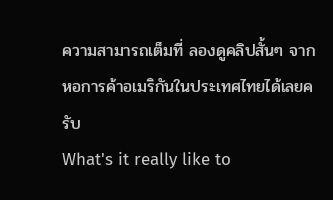ความสามารถเต็มที่ ลองดูคลิปสั้นๆ จากหอการค้าอเมริกันในประเทศไทยได้เลยครับ
What's it really like to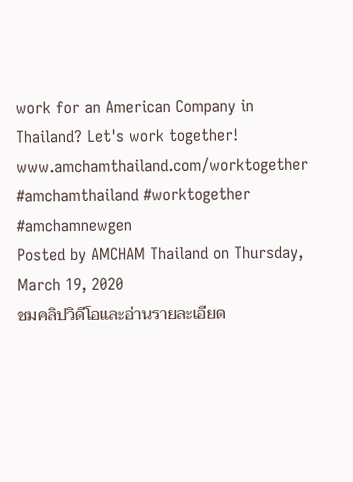work for an American Company in Thailand? Let's work together! www.amchamthailand.com/worktogether #amchamthailand #worktogether #amchamnewgen
Posted by AMCHAM Thailand on Thursday, March 19, 2020
ชมคลิปวิดีโอและอ่านรายละเอียด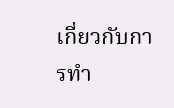เกี่ยวกับการทำ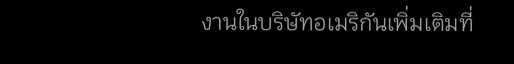งานในบริษัทอเมริกันเพิ่มเติมที่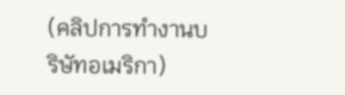(คลิปการทำงานบริษัทอเมริกา)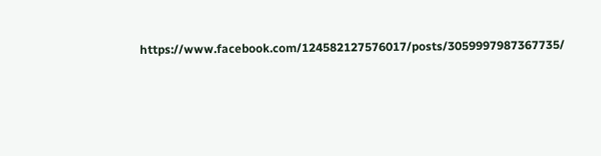https://www.facebook.com/124582127576017/posts/3059997987367735/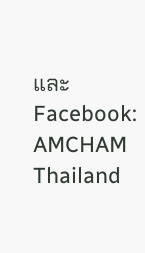และ Facebook: AMCHAM Thailand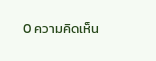0 ความคิดเห็น